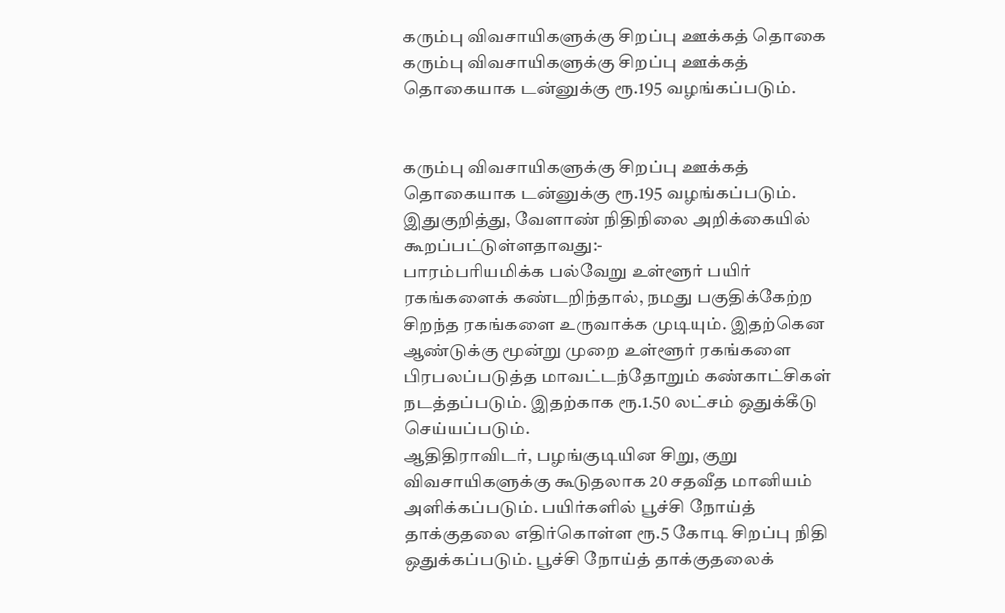கரும்பு விவசாயிகளுக்கு சிறப்பு ஊக்கத் தொகை
கரும்பு விவசாயிகளுக்கு சிறப்பு ஊக்கத் தொகையாக டன்னுக்கு ரூ.195 வழங்கப்படும்.


கரும்பு விவசாயிகளுக்கு சிறப்பு ஊக்கத் தொகையாக டன்னுக்கு ரூ.195 வழங்கப்படும்.
இதுகுறித்து, வேளாண் நிதிநிலை அறிக்கையில் கூறப்பட்டுள்ளதாவது:-
பாரம்பரியமிக்க பல்வேறு உள்ளூர் பயிர் ரகங்களைக் கண்டறிந்தால், நமது பகுதிக்கேற்ற சிறந்த ரகங்களை உருவாக்க முடியும். இதற்கென ஆண்டுக்கு மூன்று முறை உள்ளூர் ரகங்களை பிரபலப்படுத்த மாவட்டந்தோறும் கண்காட்சிகள் நடத்தப்படும். இதற்காக ரூ.1.50 லட்சம் ஒதுக்கீடு செய்யப்படும்.
ஆதிதிராவிடர், பழங்குடியின சிறு, குறு விவசாயிகளுக்கு கூடுதலாக 20 சதவீத மானியம் அளிக்கப்படும். பயிர்களில் பூச்சி நோய்த் தாக்குதலை எதிர்கொள்ள ரூ.5 கோடி சிறப்பு நிதி ஒதுக்கப்படும். பூச்சி நோய்த் தாக்குதலைக்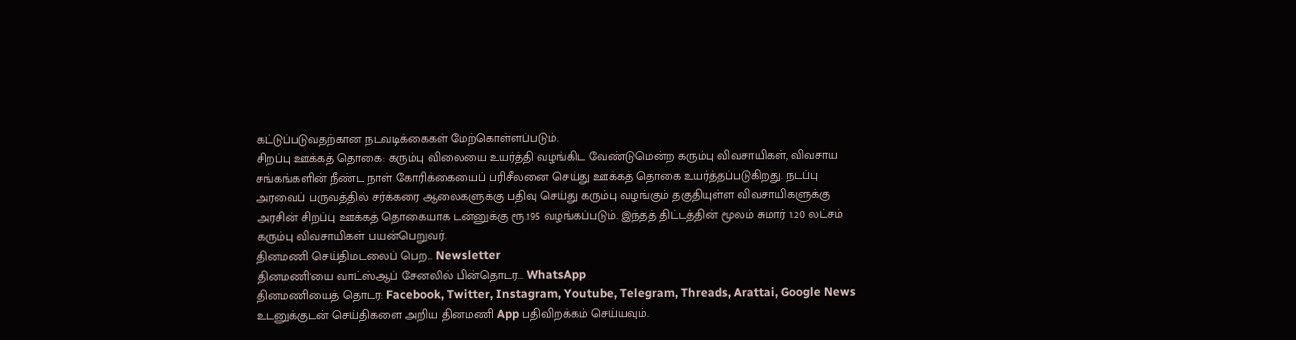கட்டுப்படுவதற்கான நடவடிக்கைகள் மேற்கொள்ளப்படும்.
சிறப்பு ஊக்கத் தொகை: கரும்பு விலையை உயர்த்தி வழங்கிட வேண்டுமென்ற கரும்பு விவசாயிகள், விவசாய சங்கங்களின் நீண்ட நாள் கோரிக்கையைப் பரிசீலனை செய்து ஊக்கத் தொகை உயர்த்தப்படுகிறது. நடப்பு அரவைப் பருவத்தில் சர்க்கரை ஆலைகளுக்கு பதிவு செய்து கரும்பு வழங்கும் தகுதியுள்ள விவசாயிகளுக்கு அரசின் சிறப்பு ஊக்கத் தொகையாக டன்னுக்கு ரூ.195 வழங்கப்படும். இந்தத் திட்டத்தின் மூலம் சுமார் 1.20 லட்சம் கரும்பு விவசாயிகள் பயன்பெறுவர்.
தினமணி செய்திமடலைப் பெற... Newsletter
தினமணி'யை வாட்ஸ்ஆப் சேனலில் பின்தொடர... WhatsApp
தினமணியைத் தொடர: Facebook, Twitter, Instagram, Youtube, Telegram, Threads, Arattai, Google News
உடனுக்குடன் செய்திகளை அறிய தினமணி App பதிவிறக்கம் செய்யவும்.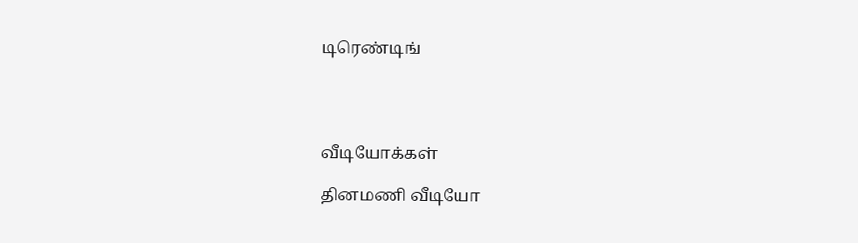டிரெண்டிங்




வீடியோக்கள்

தினமணி வீடியோ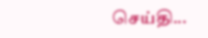செய்தி...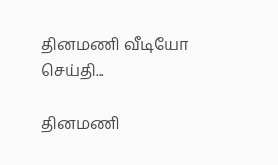தினமணி வீடியோ செய்தி...

தினமணி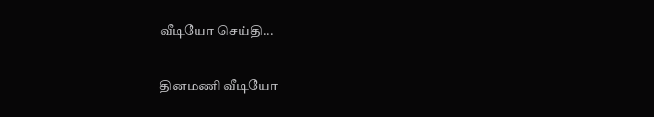வீடியோ செய்தி...

தினமணி வீடியோ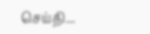செய்தி...